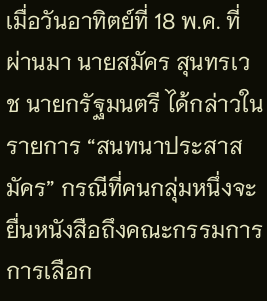เมื่อวันอาทิตย์ที่ 18 พ.ค. ที่ผ่านมา นายสมัคร สุนทรเวช นายกรัฐมนตรี ได้กล่าวในรายการ “สนทนาประสาสมัคร” กรณีที่คนกลุ่มหนึ่งจะยื่นหนังสือถึงคณะกรรมการการเลือก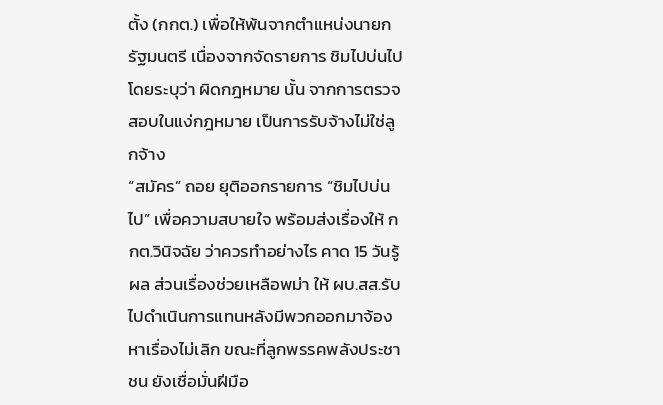ตั้ง (กกต.) เพื่อให้พ้นจากตำแหน่งนายกรัฐมนตรี เนื่องจากจัดรายการ ชิมไปบ่นไป โดยระบุว่า ผิดกฎหมาย นั้น จากการตรวจสอบในแง่กฎหมาย เป็นการรับจ้างไม่ใช่ลูกจ้าง
“สมัคร” ถอย ยุติออกรายการ “ชิมไปบ่นไป” เพื่อความสบายใจ พร้อมส่งเรื่องให้ กกต.วินิจฉัย ว่าควรทำอย่างไร คาด 15 วันรู้ผล ส่วนเรื่องช่วยเหลือพม่า ให้ ผบ.สส.รับไปดำเนินการแทนหลังมีพวกออกมาจ้องหาเรื่องไม่เลิก ขณะที่ลูกพรรคพลังประชาชน ยังเชื่อมั่นฝีมือ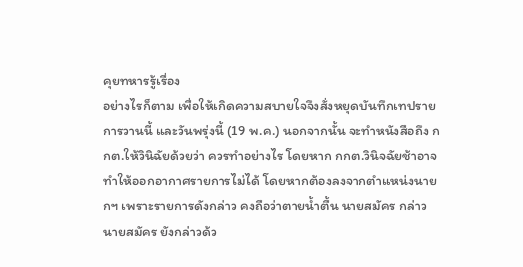คุยทหารรู้เรื่อง
อย่างไรก็ตาม เพื่อให้เกิดความสบายใจจึงสั่งหยุดบันทึกเทปรายการวานนี้ และวันพรุ่งนี้ (19 พ.ค.) นอกจากนั้น จะทำหนังสือถึง กกต.ให้วินิฉัยด้วยว่า ควรทำอย่างไร โดยหาก กกต.วินิจฉัยช้าอาจทำให้ออกอากาศรายการไม่ได้ โดยหากต้องลงจากตำแหน่งนายกฯ เพราะรายการดังกล่าว คงถือว่าตายน้ำตื้น นายสมัคร กล่าว
นายสมัคร ยังกล่าวด้ว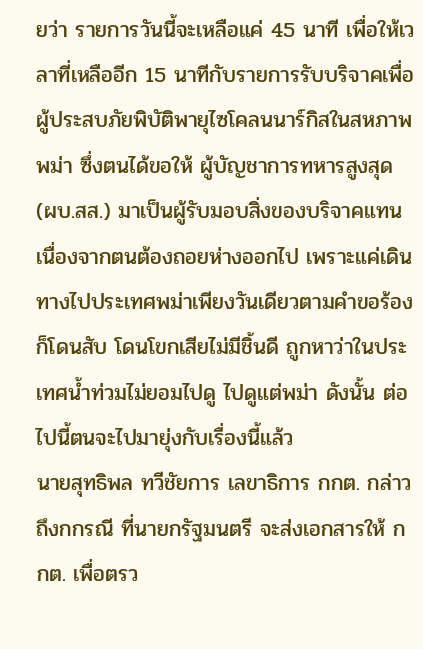ยว่า รายการวันนี้จะเหลือแค่ 45 นาที เพื่อให้เวลาที่เหลืออีก 15 นาทีกับรายการรับบริจาคเพื่อผู้ประสบภัยพิบัติพายุไซโคลนนาร์กิสในสหภาพพม่า ซึ่งตนได้ขอให้ ผู้บัญชาการทหารสูงสุด (ผบ.สส.) มาเป็นผู้รับมอบสิ่งของบริจาคแทน เนื่องจากตนต้องถอยห่างออกไป เพราะแค่เดินทางไปประเทศพม่าเพียงวันเดียวตามคำขอร้องก็โดนสับ โดนโขกเสียไม่มีชิ้นดี ถูกหาว่าในประเทศน้ำท่วมไม่ยอมไปดู ไปดูแต่พม่า ดังนั้น ต่อไปนี้ตนจะไปมายุ่งกับเรื่องนี้แล้ว
นายสุทธิพล ทวีชัยการ เลขาธิการ กกต. กล่าวถึงกกรณี ที่นายกรัฐมนตรี จะส่งเอกสารให้ กกต. เพื่อตรว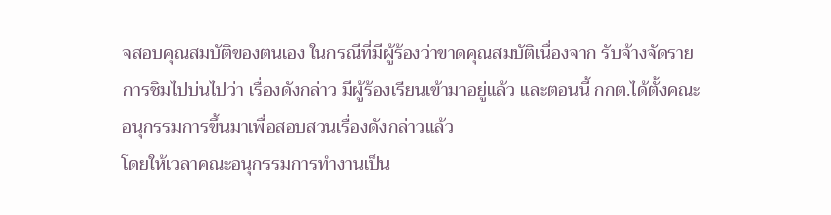จสอบคุณสมบัติของตนเอง ในกรณีที่มีผู้ร้องว่าขาดคุณสมบัติเนื่องจาก รับจ้างจัดรายการชิมไปบ่นไปว่า เรื่องดังกล่าว มีผู้ร้องเรียนเข้ามาอยู่แล้ว และตอนนี้ กกต.ได้ตั้งคณะอนุกรรมการขึ้นมาเพื่อสอบสวนเรื่องดังกล่าวแล้ว
โดยให้เวลาคณะอนุกรรมการทำงานเป็น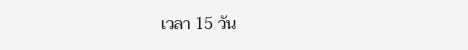เวลา 15 วัน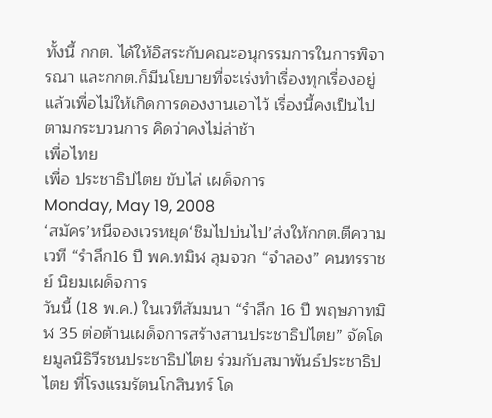ทั้งนี้ กกต. ได้ให้อิสระกับคณะอนุกรรมการในการพิจารณา และกกต.ก็มีนโยบายที่จะเร่งทำเรื่องทุกเรื่องอยู่แล้วเพื่อไม่ให้เกิดการดองงานเอาไว้ เรื่องนี้คงเป็นไปตามกระบวนการ คิดว่าคงไม่ล่าช้า
เพื่อไทย
เพื่อ ประชาธิปไตย ขับไล่ เผด็จการ
Monday, May 19, 2008
‘สมัคร’หนีจองเวรหยุด‘ชิมไปบ่นไป’ส่งให้กกต.ตีความ
เวที “รำลึก16 ปี พค.ทมิฬ ลุมจวก “จำลอง” คนทรราชย์ นิยมเผด็จการ
วันนี้ (18 พ.ค.) ในเวทีสัมมนา “รำลึก 16 ปี พฤษภาทมิฬ 35 ต่อต้านเผด็จการสร้างสานประชาธิปไตย” จัดโดยมูลนิธิวีรชนประชาธิปไตย ร่วมกับสมาพันธ์ประชาธิปไตย ที่โรงแรมรัตนโกสินทร์ โด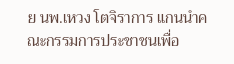ย นพ.เหวง โตจิราการ แกนนำคณะกรรมการประชาชนเพื่อ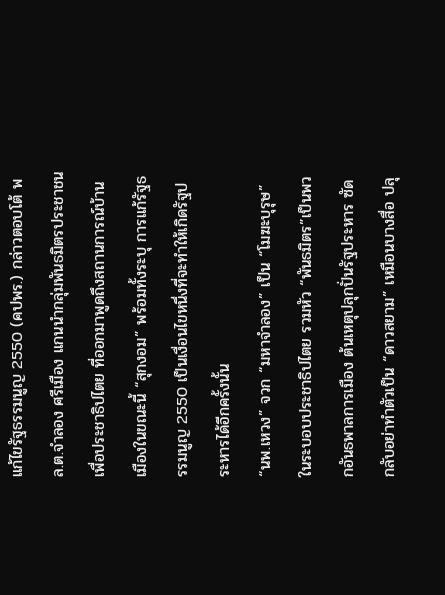แก้ไขรัฐธรรมนูญ 2550 (คปพร.) กล่าวตอบโต้ พล.ต.จำลอง ศรีเมือง แกนนำกลุ่มพันธมิตรประชาชนเพื่อประชาธิปไตย ที่ออกมาพูดถึงสถานการณ์บ้านเมืองในขณะนี้ “สุกงอม” พร้อมทั้งระบุ การแก้รัฐธรรมนูญ 2550 เป็นเงื่อนไขหนึ่งที่จะทำให้เกิดรัฐประหารได้อีกครั้งนั้น
“นพ.เหวง” จวก “มหาจำลอง” เป็น “โมฆะบุรุษ” ในระบอบประชาธิปไตย รวมหัว “พันธมิตร”เป็นพวกอันธพาลการเมือง ต้นเหตุปลุกปั่นรัฐประหาร ซัดกลับอย่าทำตัวเป็น “ดาวสยาม” เหมือนบางสื่อ ปลุ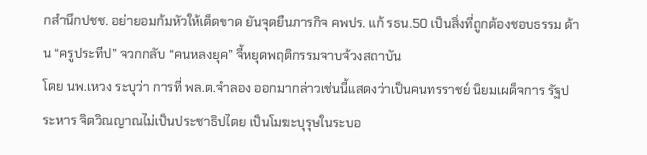กสำนึกปชช. อย่ายอมก้มหัวให้เด็ดขาด ยันจุดยืนภารกิจ คพปร. แก้ รธน.50 เป็นสิ่งที่ถูกต้องชอบธรรม ด้าน “ครูประทีป” จวกกลับ “คนหลงยุค” จี้หยุดพฤติกรรมจาบจ้วงสถาบัน
โดย นพ.เหวง ระบุว่า การที่ พล.ต.จำลอง ออกมากล่าวเช่นนี้แสดงว่าเป็นคนทรราชย์ นิยมเผด็จการ รัฐประหาร จิตวิณญาณไม่เป็นประชาธิปไตย เป็นโมฆะบุรุษในระบอ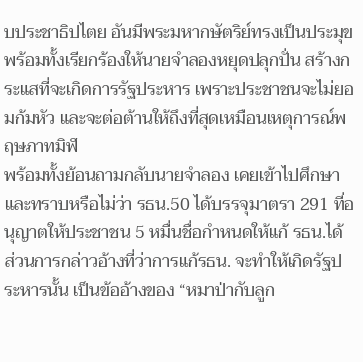บประชาธิปไตย อันมีพระมหากษัตริย์ทรงเป็นประมุข พร้อมทั้งเรียกร้องให้นายจำลองหยุดปลุกปั่น สร้างกระแสที่จะเกิดการรัฐประหาร เพราะประชาชนจะไม่ยอมก้มหัว และจะต่อต้านให้ถึงที่สุดเหมือนเหตุการณ์พฤษภาทมิฬ
พร้อมทั้งย้อนถามกลับนายจำลอง เคยเข้าไปศึกษาและทราบหรือไม่ว่า รธน.50 ได้บรรจุมาตรา 291 ที่อนุญาตให้ประชาชน 5 หมื่นชื่อกำหนดให้แก้ รธน.ได้ ส่วนการกล่าวอ้างที่ว่าการแก้รธน. จะทำให้เกิดรัฐประหารนั้น เป็นข้ออ้างของ “หมาป่ากับลูก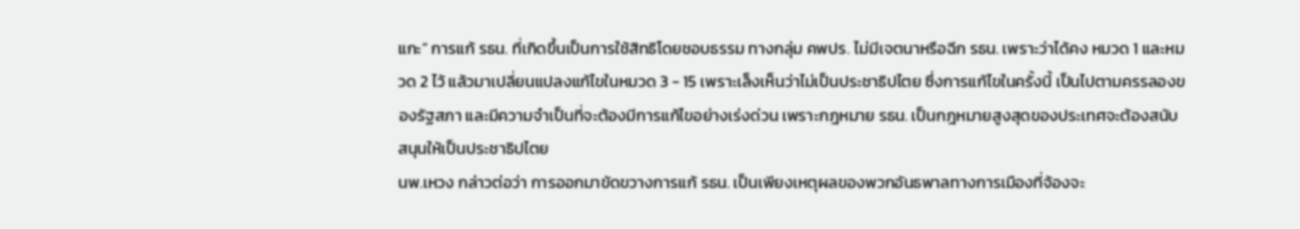แกะ” การแก้ รธน. ที่เกิดขึ้นเป็นการใช้สิทธิโดยชอบธรรม ทางกลุ่ม คพปร. ไม่มีเจตนาหรือฉีก รธน. เพราะว่าได้คง หมวด 1 และหมวด 2 ไว้ แล้วมาเปลี่ยนแปลงแก้ไขในหมวด 3 - 15 เพราะเล็งเห็นว่าไม่เป็นประชาธิปไตย ซึ่งการแก้ไขในครั้งนี้ เป็นไปตามครรลองของรัฐสภา และมีความจำเป็นที่จะต้องมีการแก้ไขอย่างเร่งด่วน เพราะกฎหมาย รธน. เป็นกฎหมายสูงสุดของประเทศจะต้องสนับสนุนให้เป็นประชาธิปไตย
นพ.เหวง กล่าวต่อว่า การออกมาขัดขวางการแก้ รธน. เป็นเพียงเหตุผลของพวกอันธพาลทางการเมืองที่จ้องจะ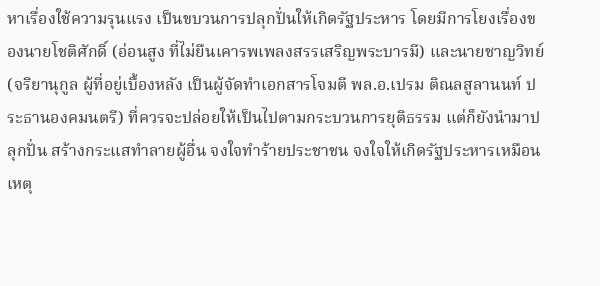หาเรื่องใช้ความรุนแรง เป็นขบวนการปลุกปั่นให้เกิดรัฐประหาร โดยมีการโยงเรื่องของนายโชติศักดิ์ (อ่อนสูง ที่ไม่ยืนเคารพเพลงสรรเสริญพระบารมี) และนายชาญวิทย์ (จริยานุกูล ผู้ที่อยู่เบื้องหลัง เป็นผู้จัดทำเอกสารโจมตี พล.อ.เปรม ติณลสูลานนท์ ประธานองคมนตรี) ที่ควรจะปล่อยให้เป็นไปตามกระบวนการยุติธรรม แต่ก็ยังนำมาปลุกปั่น สร้างกระแสทำลายผู้อื่น จงใจทำร้ายประชาชน จงใจให้เกิดรัฐประหารเหมือนเหตุ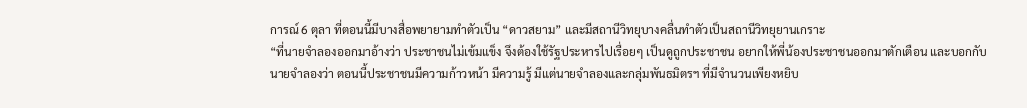การณ์ 6 ตุลา ที่ตอนนี้มีบางสื่อพยายามทำตัวเป็น “ดาวสยาม” และมีสถานีวิทยุบางคลื่นทำตัวเป็นสถานีวิทยุยานเกราะ
“ที่นายจำลองออกมาอ้างว่า ประชาชนไม่เข้มแข็ง จึงต้องใช้รัฐประหารไปเรื่อยๆ เป็นดูถูกประชาชน อยากให้พี่น้องประชาชนออกมาตักเตือน และบอกกับนายจำลองว่า ตอนนี้ประชาชนมีความก้าวหน้า มีความรู้ มีแต่นายจำลองและกลุ่มพันธมิตรฯ ที่มีจำนวนเพียงหยิบ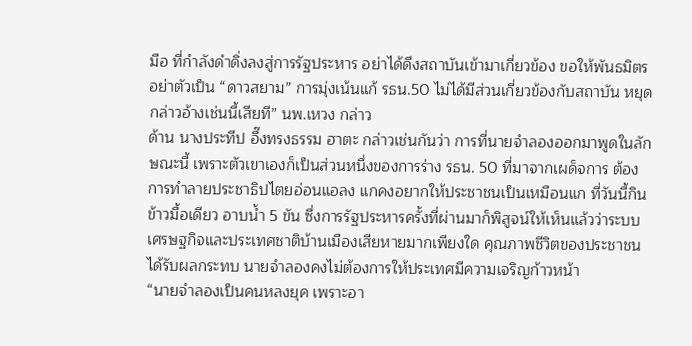มือ ที่กำลังดำดิ่งลงสู่การรัฐประหาร อย่าได้ดึงสถาบันเข้ามาเกี่ยวข้อง ขอให้พันธมิตร อย่าตัวเป็น “ดาวสยาม” การมุ่งเน้นแก้ รธน.50 ไม่ได้มีส่วนเกี่ยวข้องกับสถาบัน หยุดกล่าวอ้างเช่นนี้เสียที” นพ.เหวง กล่าว
ด้าน นางประทีป อึ๊งทรงธรรม ฮาตะ กล่าวเช่นกันว่า การที่นายจำลองออกมาพูดในลักษณะนี้ เพราะตัวเขาเองก็เป็นส่วนหนึ่งของการร่าง รธน. 50 ที่มาจากเผด็จการ ต้องการทำลายประชาธิปไตยอ่อนแอลง แกคงอยากให้ประชาชนเป็นเหมือนแก ที่วันนี้กินข้าวมื้อเดียว อาบน้ำ 5 ขัน ซึ่งการรัฐประหารครั้งที่ผ่านมาก็พิสูจน์ให้เห็นแล้วว่าระบบเศรษฐกิจและประเทศชาติบ้านเมืองเสียหายมากเพียงใด คุณภาพชีวิตของประชาชนได้รับผลกระทบ นายจำลองคงไม่ต้องการให้ประเทศมีความเจริญก้าวหน้า
“นายจำลองเป็นคนหลงยุค เพราะอา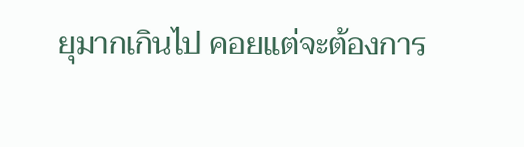ยุมากเกินไป คอยแต่จะต้องการ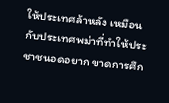ให้ประเทศล้าหลัง เหมือนกับประเทศพม่าที่ทำให้ประชาชนอดอยาก ขาดการศึก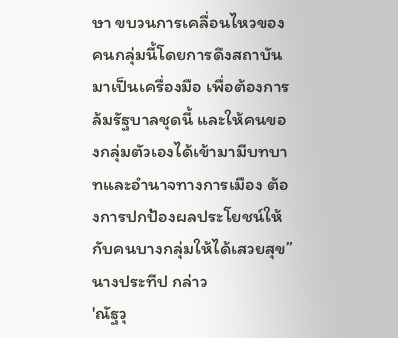ษา ขบวนการเคลื่อนไหวของคนกลุ่มนี้โดยการดึงสถาบันมาเป็นเครื่องมือ เพื่อต้องการล้มรัฐบาลชุดนี้ และให้คนของกลุ่มตัวเองได้เข้ามามีบทบาทและอำนาจทางการเมือง ต้องการปกป้องผลประโยชน์ให้กับคนบางกลุ่มให้ได้เสวยสุข” นางประทีป กล่าว
'ณัฐวุ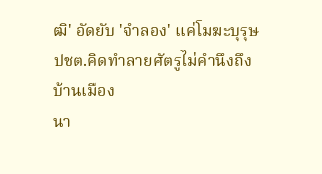ฒิ' อัดยับ 'จำลอง' แค่โมฆะบุรุษปชต.คิดทำลายศัตรูไม่คำนึงถึง บ้านเมือง
นา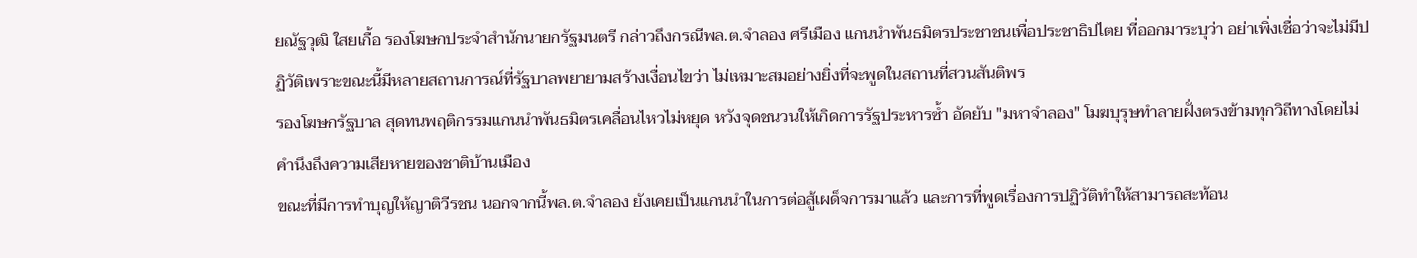ยณัฐวุฒิ ใสยเกื้อ รองโฆษกประจำสำนักนายกรัฐมนตรี กล่าวถึงกรณีพล.ต.จำลอง ศรีเมือง แกนนำพันธมิตรประชาชนเพื่อประชาธิปไตย ที่ออกมาระบุว่า อย่าเพิ่งเชื่อว่าจะไม่มีปฏิวัติเพราะขณะนี้มีหลายสถานการณ์ที่รัฐบาลพยายามสร้างเงื่อนไขว่า ไม่เหมาะสมอย่างยิ่งที่จะพูดในสถานที่สวนสันติพร
รองโฆษกรัฐบาล สุดทนพฤติกรรมแกนนำพันธมิตรเคลื่อนไหวไม่หยุด หวังจุดชนวนให้เกิดการรัฐประหารซ้ำ อัดยับ "มหาจำลอง" โมฆบุรุษทำลายฝั่งตรงข้ามทุกวิถีทางโดยไม่คำนึงถึงความเสียหายของชาติบ้านเมือง
ขณะที่มีการทำบุญให้ญาติวีรชน นอกจากนี้พล.ต.จำลอง ยังเคยเป็นแกนนำในการต่อสู้เผด็จการมาแล้ว และการที่พูดเรื่องการปฏิวัติทำให้สามารถสะท้อน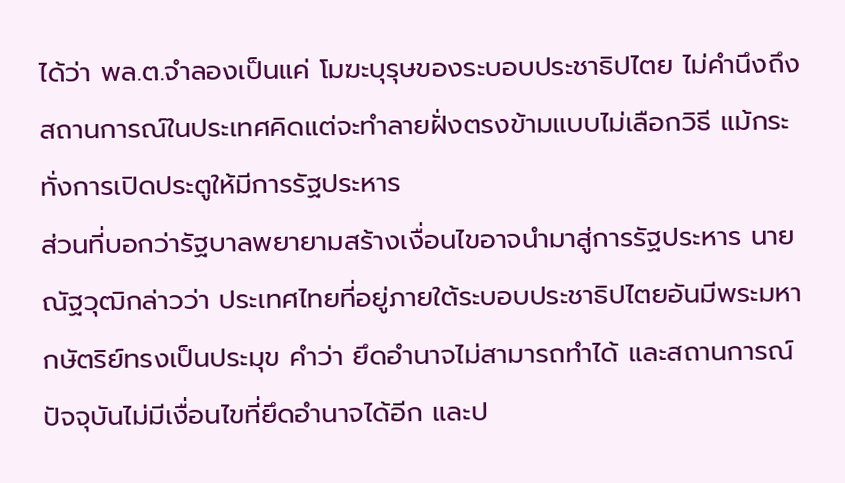ได้ว่า พล.ต.จำลองเป็นแค่ โมฆะบุรุษของระบอบประชาธิปไตย ไม่คำนึงถึงสถานการณ์ในประเทศคิดแต่จะทำลายฝั่งตรงข้ามแบบไม่เลือกวิธี แม้กระทั่งการเปิดประตูให้มีการรัฐประหาร
ส่วนที่บอกว่ารัฐบาลพยายามสร้างเงื่อนไขอาจนำมาสู่การรัฐประหาร นายณัฐวุฒิกล่าวว่า ประเทศไทยที่อยู่ภายใต้ระบอบประชาธิปไตยอันมีพระมหากษัตริย์ทรงเป็นประมุข คำว่า ยึดอำนาจไม่สามารถทำได้ และสถานการณ์ปัจจุบันไม่มีเงื่อนไขที่ยึดอำนาจได้อีก และป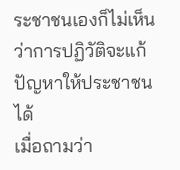ระชาชนเองก็ไม่เห็นว่าการปฏิวัติจะแก้ปัญหาให้ประชาชนได้
เมื่อถามว่า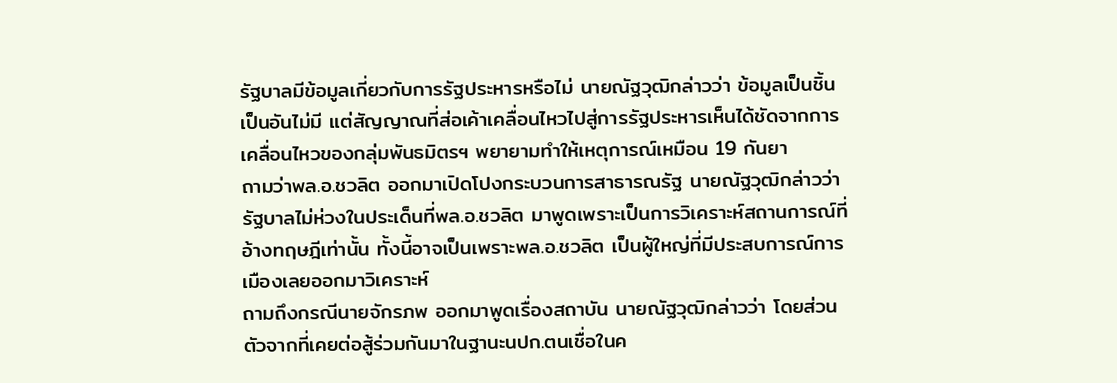รัฐบาลมีข้อมูลเกี่ยวกับการรัฐประหารหรือไม่ นายณัฐวุฒิกล่าวว่า ข้อมูลเป็นชิ้นเป็นอันไม่มี แต่สัญญาณที่ส่อเค้าเคลื่อนไหวไปสู่การรัฐประหารเห็นได้ชัดจากการเคลื่อนไหวของกลุ่มพันธมิตรฯ พยายามทำให้เหตุการณ์เหมือน 19 กันยา
ถามว่าพล.อ.ชวลิต ออกมาเปิดโปงกระบวนการสาธารณรัฐ นายณัฐวุฒิกล่าวว่า รัฐบาลไม่ห่วงในประเด็นที่พล.อ.ชวลิต มาพูดเพราะเป็นการวิเคราะห์สถานการณ์ที่อ้างทฤษฎีเท่านั้น ทั้งนี้อาจเป็นเพราะพล.อ.ชวลิต เป็นผู้ใหญ่ที่มีประสบการณ์การเมืองเลยออกมาวิเคราะห์
ถามถึงกรณีนายจักรภพ ออกมาพูดเรื่องสถาบัน นายณัฐวุฒิกล่าวว่า โดยส่วนตัวจากที่เคยต่อสู้ร่วมกันมาในฐานะนปก.ตนเชื่อในค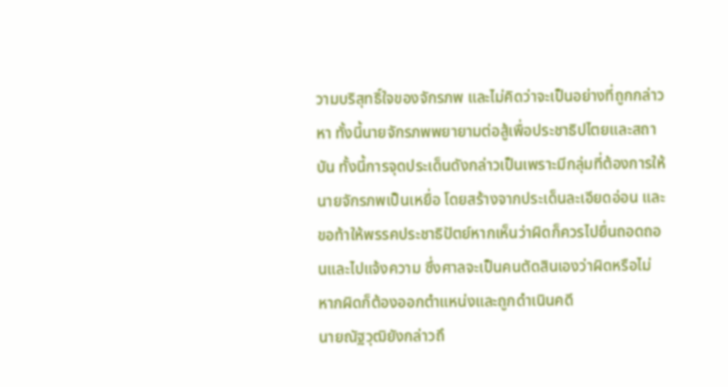วามบริสุทธิ์ใจของจักรภพ และไม่คิดว่าจะเป็นอย่างที่ถูกกล่าวหา ทั้งนี้นายจักรภพพยายามต่อสู้เพื่อประชาธิปไตยและสถาบัน ทั้งนี้การจุดประเด็นดังกล่าวเป็นเพราะมีกลุ่มที่ต้องการให้นายจักรภพเป็นเหยื่อ โดยสร้างจากประเด็นละเอียดอ่อน และขอท้าให้พรรคประชาธิปัตย์หากเห็นว่าผิดก็ควรไปยื่นถอดถอนและไปแจ้งความ ซึ่งศาลจะเป็นคนตัดสินเองว่าผิดหรือไม่ หากผิดก็ต้องออกตำแหน่งและถูกดำเนินคดี
นายณัฐวุฒิยังกล่าวถึ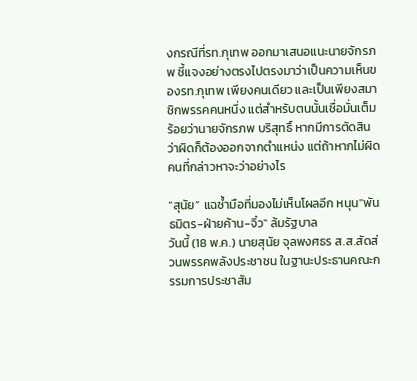งกรณีที่รท.กุเทพ ออกมาเสนอแนะนายจักรภพ ชี้แจงอย่างตรงไปตรงมาว่าเป็นความเห็นของรท.กุเทพ เพียงคนเดียว และเป็นเพียงสมาชิกพรรคคนหนึ่ง แต่สำหรับตนนั้นเชื่อมั่นเต็มร้อยว่านายจักรภพ บริสุทธิ์ หากมีการตัดสินว่าผิดก็ต้องออกจากตำแหน่ง แต่ถ้าหากไม่ผิดคนที่กล่าวหาจะว่าอย่างไร

“สุนัย” แฉซ้ำมือที่มองไม่เห็นโผลอีก หนุน"พันธมิตร-ฝ่ายค้าน-จิ๋ว" ล้มรัฐบาล
วันนี้ (18 พ.ค.) นายสุนัย จุลพงศธร ส.ส.สัดส่วนพรรคพลังประชาชน ในฐานะประธานคณะกรรมการประชาสัม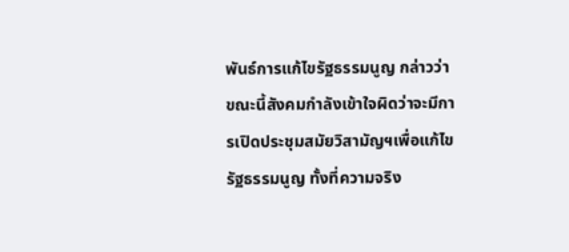พันธ์การแก้ไขรัฐธรรมนูญ กล่าวว่า ขณะนี้สังคมกำลังเข้าใจผิดว่าจะมีการเปิดประชุมสมัยวิสามัญฯเพื่อแก้ไขรัฐธรรมนูญ ทั้งที่ความจริง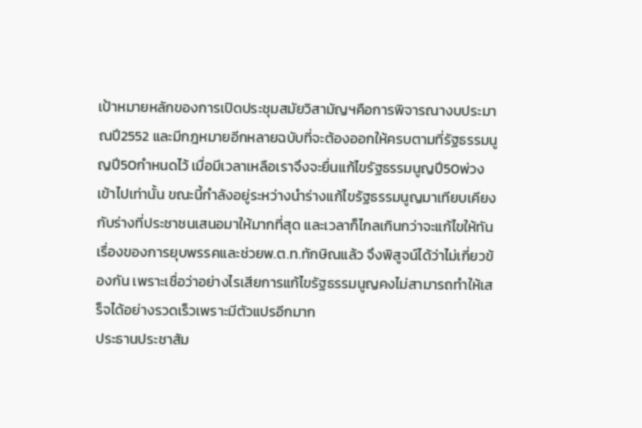เป้าหมายหลักของการเปิดประชุมสมัยวิสามัญฯคือการพิจารณางบประมาณปี2552 และมีกฎหมายอีกหลายฉบับที่จะต้องออกให้ครบตามที่รัฐธรรมนูญปี50กำหนดไว้ เมื่อมีเวลาเหลือเราจึงจะยื่นแก้ไขรัฐธรรมนูญปี50พ่วงเข้าไปเท่านั้น ขณะนี้กำลังอยู่ระหว่างนำร่างแก้ไขรัฐธรรมนูญมาเทียบเคียงกับร่างที่ประชาชนเสนอมาให้มากที่สุด และเวลาก็ไกลเกินกว่าจะแก้ไขให้ทันเรื่องของการยุบพรรคและช่วยพ.ต.ท.ทักษิณแล้ว จึงพิสูจน์ได้ว่าไม่เกี่ยวข้องกัน เพราะเชื่อว่าอย่างไรเสียการแก้ไขรัฐธรรมนูญคงไม่สามารถทำให้เสร็จได้อย่างรวดเร็วเพราะมีตัวแปรอีกมาก
ประธานประชาสัม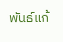พันธ์แก้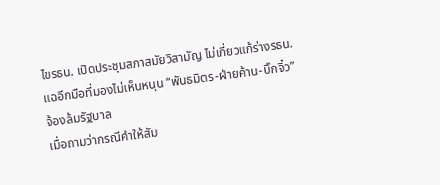ไขรธน. เปิดประชุมสภาสมัยวิสามัญ ไม่เกี่ยวแก้ร่างรธน. แฉอีกมือที่มองไม่เห็นหนุน “พันธมิตร-ฝ่ายค้าน-บิ๊กจิ๋ว” จ้องล้มรัฐบาล
เมื่อถามว่ากรณีคำให้สัม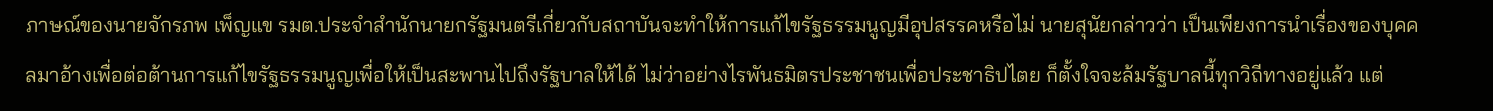ภาษณ์ของนายจักรภพ เพ็ญแข รมต.ประจำสำนักนายกรัฐมนตรีเกี่ยวกับสถาบันจะทำให้การแก้ไขรัฐธรรมนูญมีอุปสรรคหรือไม่ นายสุนัยกล่าวว่า เป็นเพียงการนำเรื่องของบุคคลมาอ้างเพื่อต่อต้านการแก้ไขรัฐธรรมนูญเพื่อให้เป็นสะพานไปถึงรัฐบาลให้ได้ ไม่ว่าอย่างไรพันธมิตรประชาชนเพื่อประชาธิปไตย ก็ตั้งใจจะล้มรัฐบาลนี้ทุกวิถีทางอยู่แล้ว แต่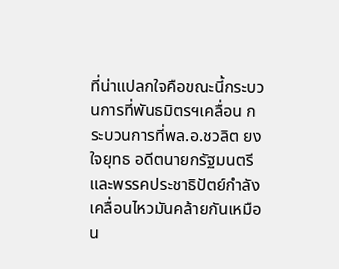ที่น่าแปลกใจคือขณะนี้กระบวนการที่พันธมิตรฯเคลื่อน กระบวนการที่พล.อ.ชวลิต ยงใจยุทธ อดีตนายกรัฐมนตรีและพรรคประชาธิปัตย์กำลังเคลื่อนไหวมันคล้ายกันเหมือน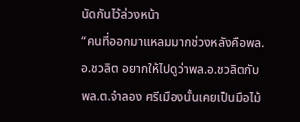นัดกันไว้ล่วงหน้า
“คนที่ออกมาแหลมมากช่วงหลังคือพล.อ.ชวลิต อยากให้ไปดูว่าพล.อ.ชวลิตกับพล.ต.จำลอง ศรีเมืองนั้นเคยเป็นมือไม้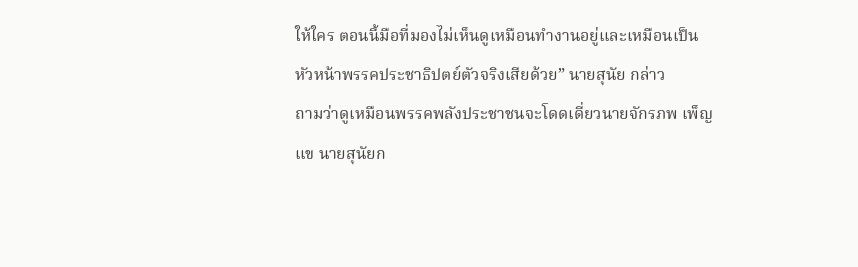ให้ใคร ตอนนี้มือที่มองไม่เห็นดูเหมือนทำงานอยู่และเหมือนเป็นหัวหน้าพรรคประชาธิปตย์ตัวจริงเสียด้วย” นายสุนัย กล่าว
ถามว่าดูเหมือนพรรคพลังประชาชนจะโดดเดี่ยวนายจักรภพ เพ็ญแข นายสุนัยก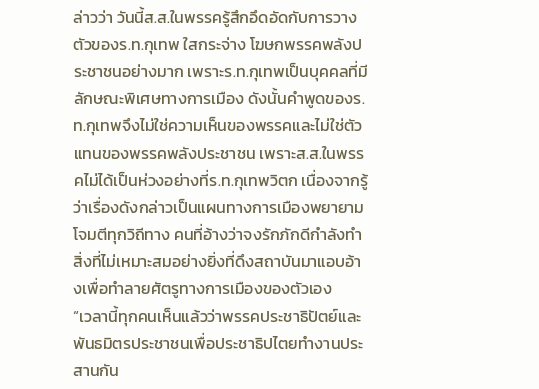ล่าวว่า วันนี้ส.ส.ในพรรครู้สึกอึดอัดกับการวางตัวของร.ท.กุเทพ ใสกระจ่าง โฆษกพรรคพลังประชาชนอย่างมาก เพราะร.ท.กุเทพเป็นบุคคลที่มีลักษณะพิเศษทางการเมือง ดังนั้นคำพูดของร.ท.กุเทพจึงไม่ใช่ความเห็นของพรรคและไม่ใช่ตัวแทนของพรรคพลังประชาชน เพราะส.ส.ในพรรคไม่ได้เป็นห่วงอย่างที่ร.ท.กุเทพวิตก เนื่องจากรู้ว่าเรื่องดังกล่าวเป็นแผนทางการเมืองพยายามโจมตีทุกวิถีทาง คนที่อ้างว่าจงรักภักดีกำลังทำสิ่งที่ไม่เหมาะสมอย่างยิ่งที่ดึงสถาบันมาแอบอ้างเพื่อทำลายศัตรูทางการเมืองของตัวเอง
“เวลานี้ทุกคนเห็นแล้วว่าพรรคประชาธิปัตย์และพันธมิตรประชาชนเพื่อประชาธิปไตยทำงานประสานกัน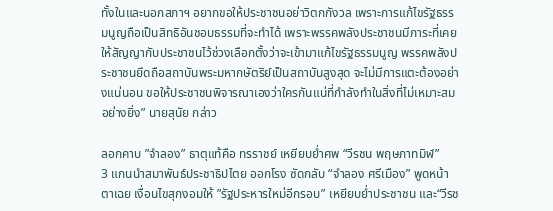ทั้งในและนอกสภาฯ อยากขอให้ประชาชนอย่าวิตกกังวล เพราะการแก้ไขรัฐธรรมนูญถือเป็นสิทธิอันชอบธรรมที่จะทำได้ เพราะพรรคพลังประชาชนมีภาระที่เคยให้สัญญากับประชาชนไว้ช่วงเลือกตั้งว่าจะเข้ามาแก้ไขรัฐธรรมนูญ พรรคพลังประชาชนยึดถือสถาบันพระมหากษัตริย์เป็นสถาบันสูงสุด จะไม่มีการแตะต้องอย่างแน่นอน ขอให้ประชาชนพิจารณาเองว่าใครกันแน่ที่กำลังทำในสิ่งที่ไม่เหมาะสมอย่างยิ่ง” นายสุนัย กล่าว

ลอกคาบ ”จำลอง” ธาตุแท้คือ ทรราชย์ เหยียบย่ำศพ “วีรชน พฤษภาทมิฬ”
3 แกนนำสมาพันธ์ประชาธิปไตย ออกโรง ซัดกลับ “จำลอง ศรีเมือง” พูดหน้าตาเฉย เงื่อนไขสุกงอมให้ ”รัฐประหารใหม่อีกรอบ” เหยียบย่ำประชาชน และ“วีรช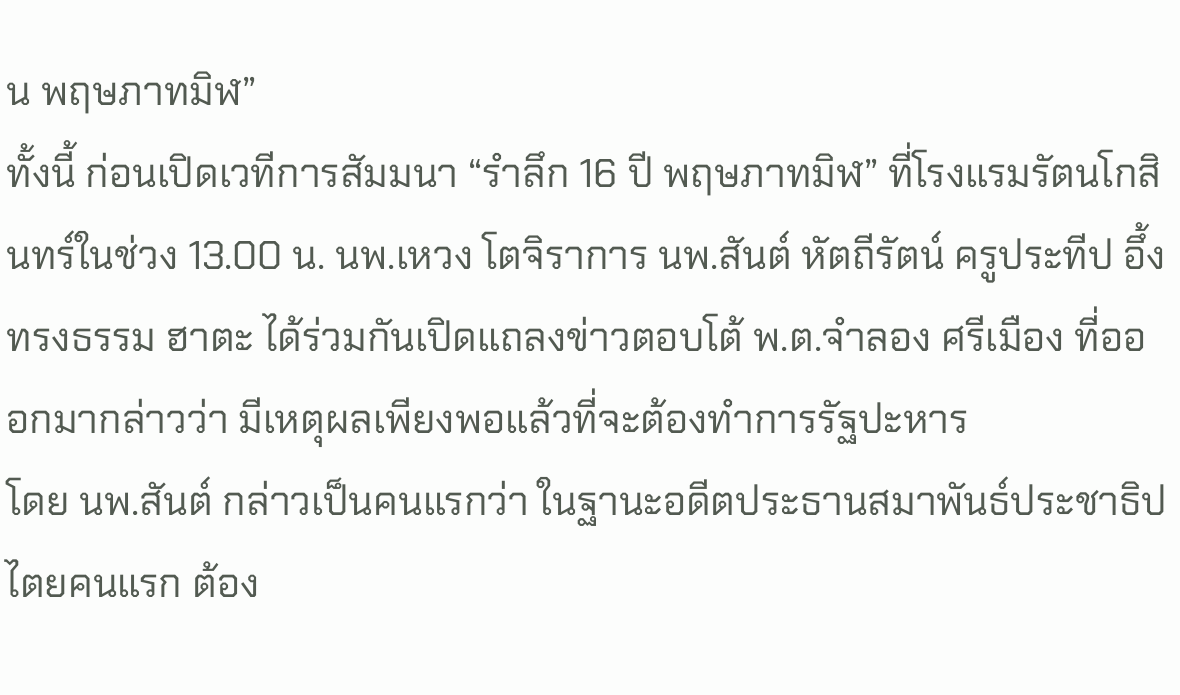น พฤษภาทมิฬ”
ทั้งนี้ ก่อนเปิดเวทีการสัมมนา “รำลึก 16 ปี พฤษภาทมิฬ” ที่โรงแรมรัตนโกสินทร์ในช่วง 13.00 น. นพ.เหวง โตจิราการ นพ.สันต์ หัตถีรัตน์ ครูประทีป อึ้งทรงธรรม ฮาตะ ได้ร่วมกันเปิดแถลงข่าวตอบโต้ พ.ต.จำลอง ศรีเมือง ที่อออกมากล่าวว่า มีเหตุผลเพียงพอแล้วที่จะต้องทำการรัฐปะหาร
โดย นพ.สันต์ กล่าวเป็นคนแรกว่า ในฐานะอดีตประธานสมาพันธ์ประชาธิปไตยคนแรก ต้อง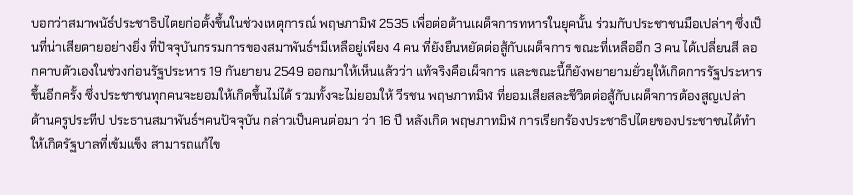บอกว่าสมาพนัธ์ประชาธิปไตยก่อตั้งขึ้นในช่วงเหตุการณ์ พฤษภามิฬ 2535 เพื่อต่อต้านเผด็จการทหารในยุคนั้น ร่วมกับประชาชนมือเปล่าๆ ซึ่งเป็นที่น่าเสียดายอย่างยิ่ง ที่ปัจจุบันกรรมการของสมาพันธ์ฯมีเหลือยู่เพียง 4 คน ที่ยังยืนหยัดต่อสู้กับเผด็จการ ขณะที่เหลืออีก 3 คน ได้เปลี่ยนสี ลอกคาบตัวเองในช่วงก่อนรัฐประหาร 19 กันยายน 2549 ออกมาให้เห็นแล้วว่า แท้จริงคือเผ็จการ และขณะนี้ก็ยังพยายามยั่วยุให้เกิดการรัฐประหารขึ้นอีกครั้ง ซึ่งประชาชนทุกคนจะยอมให้เกิดขึ้นไม่ได้ รวมทั้งจะไม่ยอมให้ วีรชน พฤษภาทมิฬ ที่ยอมเสียสละชีวิตต่อสู้กับเผด็จการต้องสูญเปล่า
ด้านครูประทีป ประธานสมาพันธ์ฯคนปัจจุบัน กล่าวเป็นคนต่อมา ว่า 16 ปี หลังเกิด พฤษภาทมิฬ การเรียกร้องประชาธิปไตยของประชาชนได้ทำให้เกิดรัฐบาลที่เข้มแข็ง สามารถแก้ไข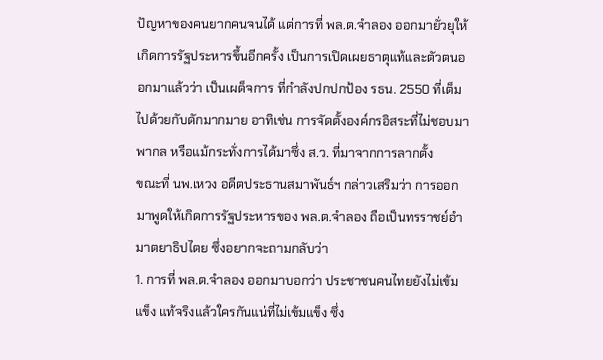ปัญหาของคนยากคนจนได้ แต่การที่ พล.ต.จำลอง ออกมายั่วยุให้เกิดการรัฐประหารขึ้นอีกครั้ง เป็นการเปิดเผยธาตุแท้และตัวตนออกมาแล้วว่า เป็นเผด็จการ ที่กำลังปกปกป้อง รธน. 2550 ที่เต็มไปด้วยกับดักมากมาย อาทิเช่น การจัดตั้งองค์กรอิสระที่ไม่ชอบมาพากล หรือแม้กระทั่งการได้มาซึ่ง ส.ว. ที่มาจากการลากตั้ง
ขณะที่ นพ.เหวง อดีตประธานสมาพันธ์ฯ กล่าวเสริมว่า การออกมาพูดให้เกิดการรัฐประหารของ พล.ต.จำลอง ถือเป็นทรราชย์อำมาตยาธิปไตย ซึ่งอยากจะถามกลับว่า
1. การที่ พล.ต.จำลอง ออกมาบอกว่า ประชาชนคนไทยยังไม่เข้มแข็ง แท้จริงแล้วใครกันแน่ที่ไม่เข้มแข็ง ซึ่ง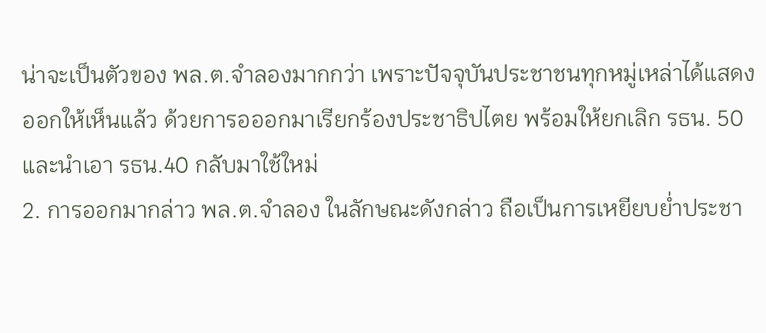น่าจะเป็นตัวของ พล.ต.จำลองมากกว่า เพราะปัจจุบันประชาชนทุกหมู่เหล่าได้แสดงออกให้เห็นแล้ว ด้วยการอออกมาเรียกร้องประชาธิปไตย พร้อมให้ยกเลิก รธน. 50 และนำเอา รธน.40 กลับมาใช้ใหม่
2. การออกมากล่าว พล.ต.จำลอง ในลักษณะดังกล่าว ถือเป็นการเหยียบย่ำประชา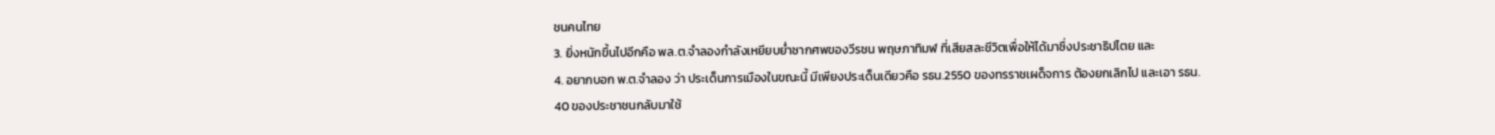ชนคนไทย
3. ยิ่งหนักขึ้นไปอีกคือ พล.ต.จำลองกำลังเหยียบย่ำซากศพของวีรชน พฤษภาทิมฬ ที่เสียสละชีวิตเพื่อให้ได้มาซึ่งประชาธิปไตย และ
4. อยากบอก พ.ต.จำลอง ว่า ประเด็นการเมืองในขณะนี้ มีเพียงประเด็นเดียวคือ รธน.2550 ของทรราชเผด็จการ ต้องยกเลิกไป และเอา รธน. 40 ของประชาชนกลับมาใช้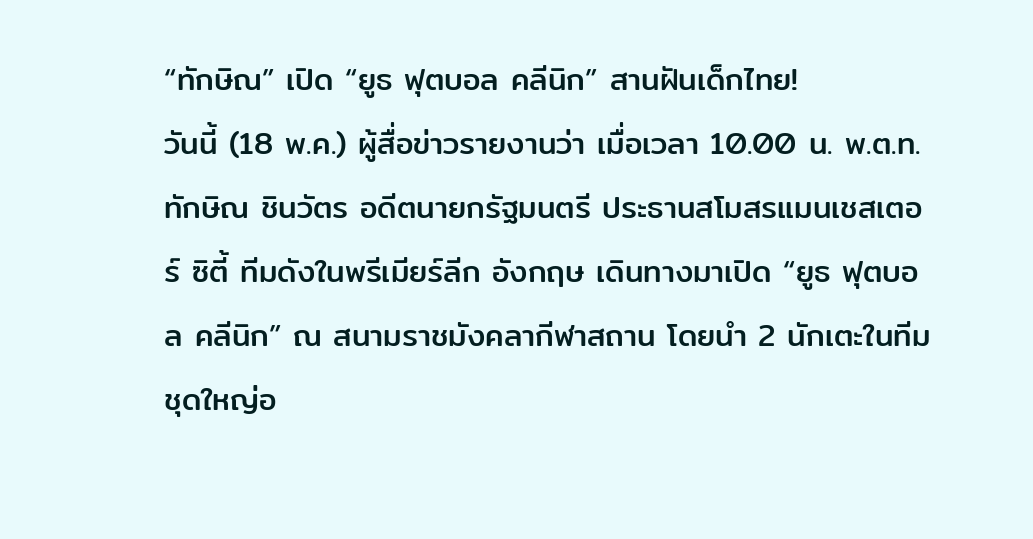“ทักษิณ” เปิด “ยูธ ฟุตบอล คลีนิก” สานฝันเด็กไทย!
วันนี้ (18 พ.ค.) ผู้สื่อข่าวรายงานว่า เมื่อเวลา 10.00 น. พ.ต.ท.ทักษิณ ชินวัตร อดีตนายกรัฐมนตรี ประธานสโมสรแมนเชสเตอร์ ซิตี้ ทีมดังในพรีเมียร์ลีก อังกฤษ เดินทางมาเปิด “ยูธ ฟุตบอล คลีนิก” ณ สนามราชมังคลากีฬาสถาน โดยนำ 2 นักเตะในทีมชุดใหญ่อ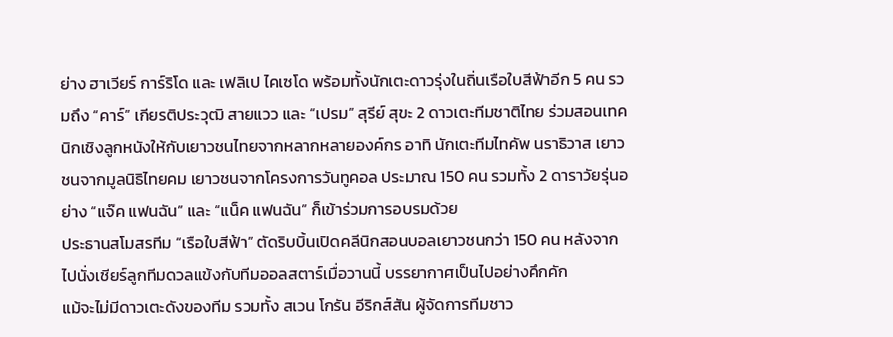ย่าง ฮาเวียร์ การ์ริโด และ เฟลิเป ไคเซโด พร้อมทั้งนักเตะดาวรุ่งในถิ่นเรือใบสีฟ้าอีก 5 คน รวมถึง “คาร์” เกียรติประวุฒิ สายแวว และ “เปรม” สุรีย์ สุขะ 2 ดาวเตะทีมชาติไทย ร่วมสอนเทคนิกเชิงลูกหนังให้กับเยาวชนไทยจากหลากหลายองค์กร อาทิ นักเตะทีมไทคัพ นราธิวาส เยาวชนจากมูลนิธิไทยคม เยาวชนจากโครงการวันทูคอล ประมาณ 150 คน รวมทั้ง 2 ดาราวัยรุ่นอย่าง “แจ๊ค แฟนฉัน” และ “แน็ค แฟนฉัน” ก็เข้าร่วมการอบรมด้วย
ประธานสโมสรทีม “เรือใบสีฟ้า” ตัดริบบิ้นเปิดคลีนิกสอนบอลเยาวชนกว่า 150 คน หลังจากไปนั่งเชียร์ลูกทีมดวลแข้งกับทีมออลสตาร์เมื่อวานนี้ บรรยากาศเป็นไปอย่างคึกคัก
แม้จะไม่มีดาวเตะดังของทีม รวมทั้ง สเวน โกรัน อีริกส์สัน ผู้จัดการทีมชาว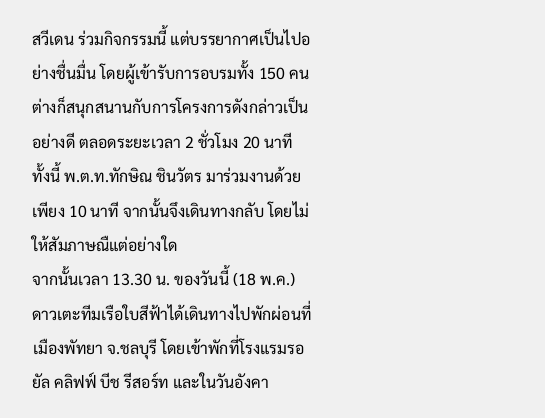สวีเดน ร่วมกิจกรรมนี้ แต่บรรยากาศเป็นไปอย่างชื่นมื่น โดยผู้เข้ารับการอบรมทั้ง 150 คน ต่างก็สนุกสนานกับการโครงการดังกล่าวเป็นอย่างดี ตลอดระยะเวลา 2 ชั่วโมง 20 นาที
ทั้งนี้ พ.ต.ท.ทักษิณ ชินวัตร มาร่วมงานด้วยเพียง 10 นาที จากนั้นจึงเดินทางกลับ โดยไม่ให้สัมภาษณืแต่อย่างใด
จากนั้นเวลา 13.30 น. ของวันนี้ (18 พ.ค.) ดาวเตะทีมเรือใบสีฟ้าได้เดินทางไปพักผ่อนที่เมืองพัทยา จ.ชลบุรี โดยเข้าพักที่โรงแรมรอยัล คลิฟฟ์ บีช รีสอร์ท และในวันอังคา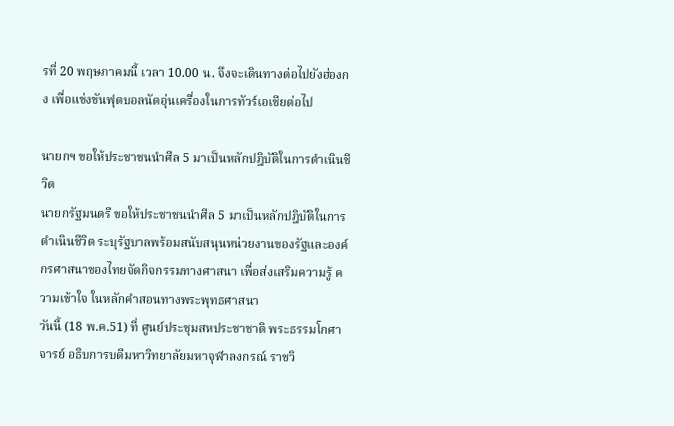รที่ 20 พฤษภาคมนี้ เวลา 10.00 น. จึงจะเดินทางต่อไปยังฮ่องกง เพื่อแข่งขันฟุตบอลนัดอุ่นเครื่องในการทัวร์เอเชียต่อไป

นายกฯ ขอให้ประชาชนนำศีล 5 มาเป็นหลักปฎิบัติในการดำเนินชีวิต
นายกรัฐมนตรี ขอให้ประชาชนนำศีล 5 มาเป็นหลักปฎิบัติในการดำเนินชีวิต ระบุรัฐบาลพร้อมสนับสนุนหน่วยงานของรัฐและองค์กรศาสนาของไทยจัดกิจกรรมทางศาสนา เพื่อส่งเสริมความรู้ ความเข้าใจ ในหลักคำสอนทางพระพุทธศาสนา
วันนี้ (18 พ.ค.51) ที่ ศูนย์ประชุมสหประชาชาติ พระธรรมโกศาจารย์ อธิบการบดีมหาวิทยาลัยมหาจุฬาลงกรณ์ ราชวิ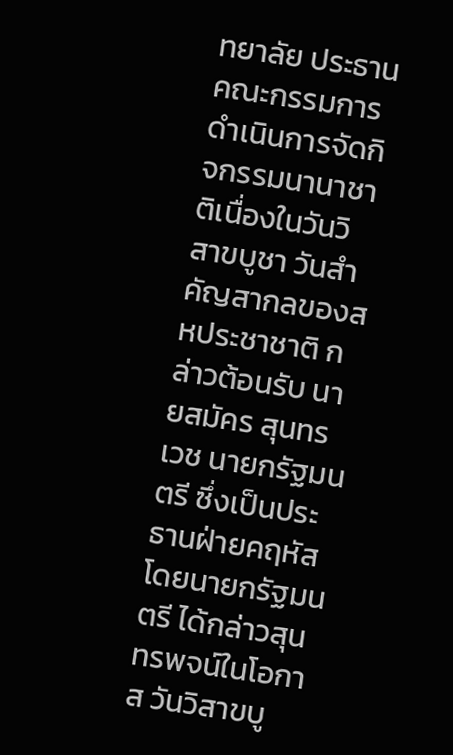ทยาลัย ประธานคณะกรรมการดำเนินการจัดกิจกรรมนานาชาติเนื่องในวันวิสาขบูชา วันสำคัญสากลของสหประชาชาติ กล่าวต้อนรับ นายสมัคร สุนทรเวช นายกรัฐมนตรี ซึ่งเป็นประธานฝ่ายคฤหัส
โดยนายกรัฐมนตรี ได้กล่าวสุนทรพจน์ในโอกาส วันวิสาขบู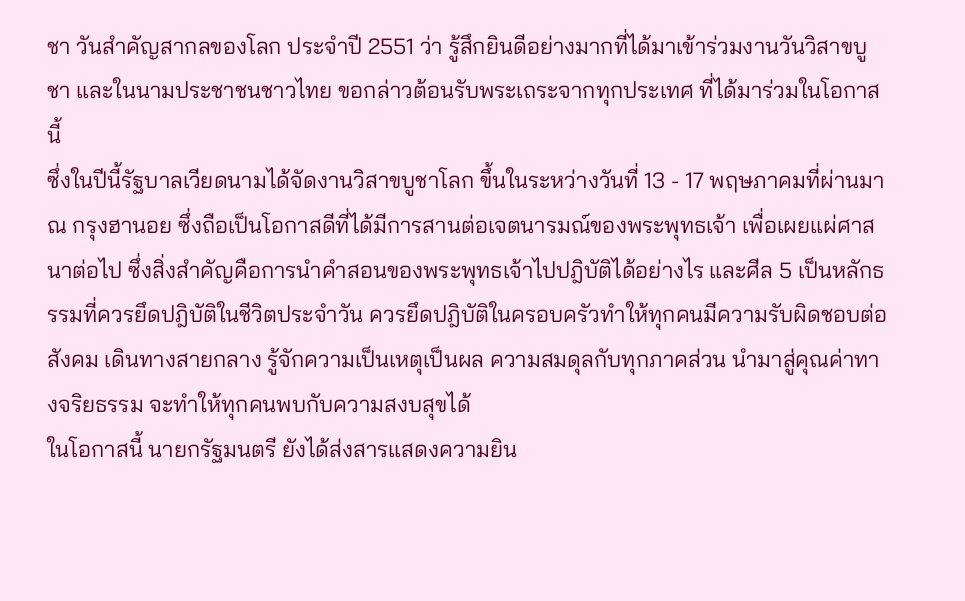ชา วันสำคัญสากลของโลก ประจำปี 2551 ว่า รู้สึกยินดีอย่างมากที่ได้มาเข้าร่วมงานวันวิสาขบูชา และในนามประชาชนชาวไทย ขอกล่าวต้อนรับพระเถระจากทุกประเทศ ที่ได้มาร่วมในโอกาสนี้
ซึ่งในปีนี้รัฐบาลเวียดนามได้จัดงานวิสาขบูชาโลก ขึ้นในระหว่างวันที่ 13 - 17 พฤษภาคมที่ผ่านมา ณ กรุงฮานอย ซึ่งถือเป็นโอกาสดีที่ได้มีการสานต่อเจตนารมณ์ของพระพุทธเจ้า เพื่อเผยแผ่ศาสนาต่อไป ซึ่งสิ่งสำคัญคือการนำคำสอนของพระพุทธเจ้าไปปฎิบัติได้อย่างไร และศีล 5 เป็นหลักธรรมที่ควรยึดปฎิบัติในชีวิตประจำวัน ควรยึดปฎิบัติในครอบครัวทำให้ทุกคนมีความรับผิดชอบต่อสังคม เดินทางสายกลาง รู้จักความเป็นเหตุเป็นผล ความสมดุลกับทุกภาคส่วน นำมาสู่คุณค่าทางจริยธรรม จะทำให้ทุกคนพบกับความสงบสุขได้
ในโอกาสนี้ นายกรัฐมนตรี ยังได้ส่งสารแสดงความยิน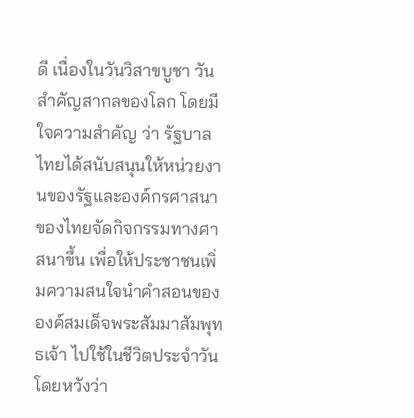ดี เนื่องในวันวิสาขบูชา วันสำคัญสากลของโลก โดยมีใจความสำคัญ ว่า รัฐบาลไทยได้สนับสนุนให้หน่วยงานของรัฐและองค์กรศาสนาของไทยจัดกิจกรรมทางศาสนาขึ้น เพื่อให้ประชาชนเพิ่มความสนใจนำคำสอนขององค์สมเด็จพระสัมมาสัมพุทธเจ้า ไปใช้ในชีวิตประจำวัน โดยหวังว่า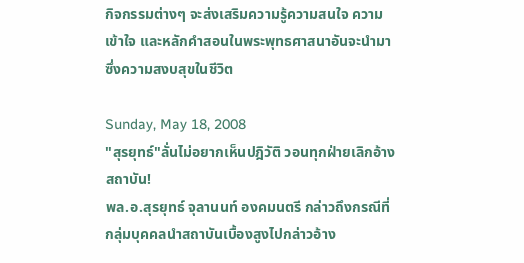กิจกรรมต่างๆ จะส่งเสริมความรู้ความสนใจ ความเข้าใจ และหลักคำสอนในพระพุทธศาสนาอันจะนำมาซึ่งความสงบสุขในชีวิต

Sunday, May 18, 2008
"สุรยุทธ์"ลั่นไม่อยากเห็นปฎิวัติ วอนทุกฝ่ายเลิกอ้างสถาบัน!
พล.อ.สุรยุทธ์ จุลานนท์ องคมนตรี กล่าวถึงกรณีที่กลุ่มบุคคลนำสถาบันเบื้องสูงไปกล่าวอ้าง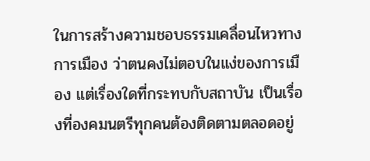ในการสร้างความชอบธรรมเคลื่อนไหวทางการเมือง ว่าตนคงไม่ตอบในแง่ของการเมือง แต่เรื่องใดที่กระทบกับสถาบัน เป็นเรื่องที่องคมนตรีทุกคนต้องติดตามตลอดอยู่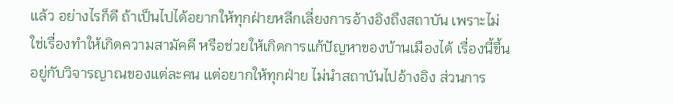แล้ว อย่างไรก็ดี ถ้าเป็นไปได้อยากให้ทุกฝ่ายหลีกเลี่ยงการอ้างอิงถึงสถาบัน เพราะไม่ใช่เรื่องทำให้เกิดความสามัคคี หรือช่วยให้เกิดการแก้ปัญหาของบ้านเมืองได้ เรื่องนี้ขึ้นอยู่กับวิจารญาณของแต่ละคน แต่อยากให้ทุกฝ่าย ไม่นำสถาบันไปอ้างอิง ส่วนการ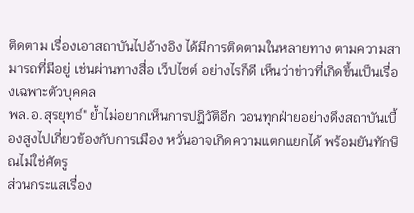ติดตาม เรื่องเอาสถาบันไปอ้างอิง ได้มีการติดตามในหลายทาง ตามความสามารถที่มีอยู่ เช่นผ่านทางสื่อ เว็ปไซต์ อย่างไรก็ดี เห็นว่าข่าวที่เกิดขึ้นเป็นเรื่องเฉพาะตัวบุคคล
พล.อ.สุรยุทธ์" ย้ำไม่อยากเห็นการปฎิวัติอีก วอนทุกฝ่ายอย่างดึงสถาบันเบื้องสูงไปเกี่ยวข้องกับการเมือง หวั่นอาจเกิดความแตกแยกได้ พร้อมยันทักษิณไม่ใช่ศัตรู
ส่วนกระแสเรื่อง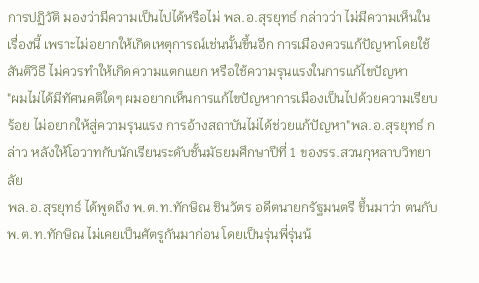การปฏิวัติ มองว่ามีความเป็นไปได้หรือไม่ พล.อ.สุรยุทธ์ กล่าวว่า ไม่มีความเห็นในเรื่องนี้ เพราะไม่อยากให้เกิดเหตุการณ์เช่นนั้นขึ้นอีก การเมืองควรแก้ปัญหาโดยใช้สันติวิธี ไม่ควรทำให้เกิดความแตกแยก หรือใช้ความรุนแรงในการแก้ไขปัญหา
"ผมไม่ได้มีทัศนคติใดๆ ผมอยากเห็นการแก้ไขปัญหาการเมืองเป็นไปด้วยความเรียบร้อย ไม่อยากให้สู่ความรุนแรง การอ้างสถาบันไม่ได้ช่วยแก้ปัญหา"พล.อ.สุรยุทธ์ กล่าว หลังให้โอวาทกับนักเรียนระดับชั้นมัธยมศึกษาปีที่ 1 ของรร.สวนกุหลาบวิทยาลัย
พล.อ.สุรยุทธ์ ได้พูดถึง พ.ต.ท.ทักษิณ ชินวัตร อดีตนายกรัฐมนตรี ขึ้นมาว่า ตนกับ พ.ต.ท.ทักษิณ ไม่เคยเป็นศัตรูกันมาก่อน โดยเป็นรุ่นพี่รุ่นน้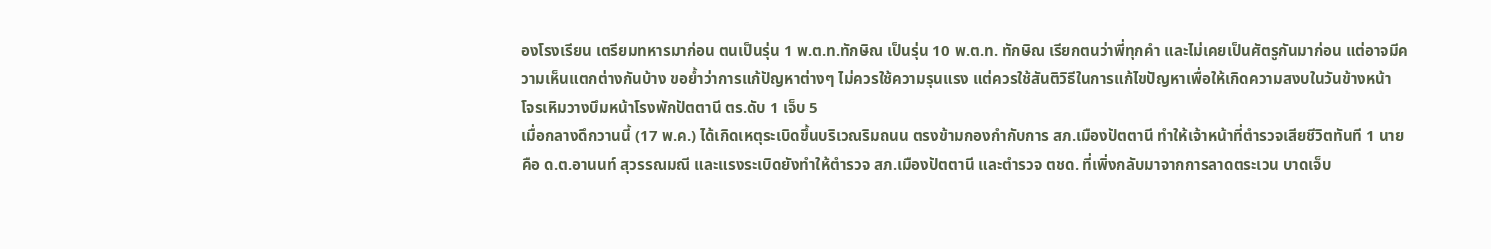องโรงเรียน เตรียมทหารมาก่อน ตนเป็นรุ่น 1 พ.ต.ท.ทักษิณ เป็นรุ่น 10 พ.ต.ท. ทักษิณ เรียกตนว่าพี่ทุกคำ และไม่เคยเป็นศัตรูกันมาก่อน แต่อาจมีความเห็นแตกต่างกันบ้าง ขอย้ำว่าการแก้ปัญหาต่างๆ ไม่ควรใช้ความรุนแรง แต่ควรใช้สันติวิธีในการแก้ไขปัญหาเพื่อให้เกิดความสงบในวันข้างหน้า
โจรเหิมวางบึมหน้าโรงพักปัตตานี ตร.ดับ 1 เจ็บ 5
เมื่อกลางดึกวานนี้ (17 พ.ค.) ได้เกิดเหตุระเบิดขึ้นบริเวณริมถนน ตรงข้ามกองกำกับการ สภ.เมืองปัตตานี ทำให้เจ้าหน้าที่ตำรวจเสียชีวิตทันที 1 นาย คือ ด.ต.อานนท์ สุวรรณมณี และแรงระเบิดยังทำให้ตำรวจ สภ.เมืองปัตตานี และตำรวจ ตชด. ที่เพิ่งกลับมาจากการลาดตระเวน บาดเจ็บ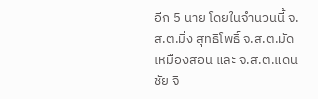อีก 5 นาย โดยในจำนวนนี้ จ.ส.ต.มิ่ง สุทธิโพธิ์ จ.ส.ต.มัด เหมืองสอน และ จ.ส.ต.แดนชัย จิ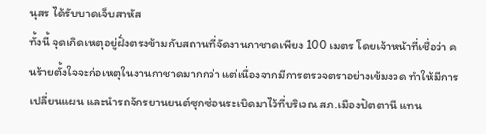นุสร ได้รับบาดเจ็บสาหัส
ทั้งนี้ จุดเกิดเหตุอยู่ฝั่งตรงข้ามกับสถานที่จัดงานกาชาดเพียง 100 เมตร โดยเจ้าหน้าที่เชื่อว่า คนร้ายตั้งใจจะก่อเหตุในงานกาชาดมากกว่า แต่เนื่องจากมีการตรวจตราอย่างเข้มงวด ทำให้มีการเปลี่ยนแผน และนำรถจักรยานยนต์ซุกซ่อนระเบิดมาไว้ที่บริเวณ สภ.เมืองปัตตานี แทน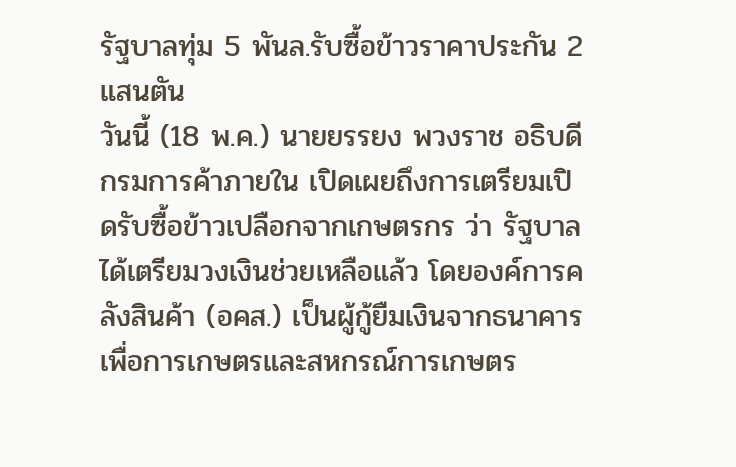รัฐบาลทุ่ม 5 พันล.รับซื้อข้าวราคาประกัน 2 แสนตัน
วันนี้ (18 พ.ค.) นายยรรยง พวงราช อธิบดีกรมการค้าภายใน เปิดเผยถึงการเตรียมเปิดรับซื้อข้าวเปลือกจากเกษตรกร ว่า รัฐบาลได้เตรียมวงเงินช่วยเหลือแล้ว โดยองค์การคลังสินค้า (อคส.) เป็นผู้กู้ยืมเงินจากธนาคารเพื่อการเกษตรและสหกรณ์การเกษตร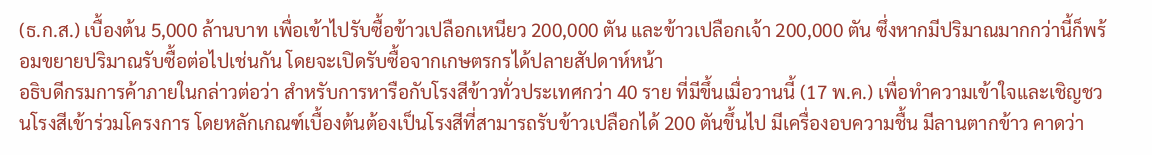(ธ.ก.ส.) เบื้องต้น 5,000 ล้านบาท เพื่อเข้าไปรับซื้อข้าวเปลือกเหนียว 200,000 ตัน และข้าวเปลือกเจ้า 200,000 ตัน ซึ่งหากมีปริมาณมากกว่านี้ก็พร้อมขยายปริมาณรับซื้อต่อไปเช่นกัน โดยจะเปิดรับซื้อจากเกษตรกรได้ปลายสัปดาห์หน้า
อธิบดีกรมการค้าภายในกล่าวต่อว่า สำหรับการหารือกับโรงสีข้าวทั่วประเทศกว่า 40 ราย ที่มีขึ้นเมื่อวานนี้ (17 พ.ค.) เพื่อทำความเข้าใจและเชิญชวนโรงสีเข้าร่วมโครงการ โดยหลักเกณฑ์เบื้องต้นต้องเป็นโรงสีที่สามารถรับข้าวเปลือกได้ 200 ตันขึ้นไป มีเครื่องอบความชื้น มีลานตากข้าว คาดว่า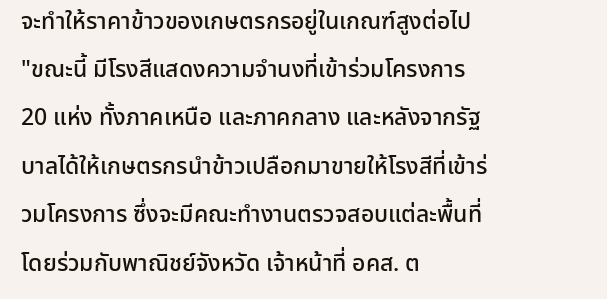จะทำให้ราคาข้าวของเกษตรกรอยู่ในเกณฑ์สูงต่อไป
"ขณะนี้ มีโรงสีแสดงความจำนงที่เข้าร่วมโครงการ 20 แห่ง ทั้งภาคเหนือ และภาคกลาง และหลังจากรัฐบาลได้ให้เกษตรกรนำข้าวเปลือกมาขายให้โรงสีที่เข้าร่วมโครงการ ซึ่งจะมีคณะทำงานตรวจสอบแต่ละพื้นที่ โดยร่วมกับพาณิชย์จังหวัด เจ้าหน้าที่ อคส. ต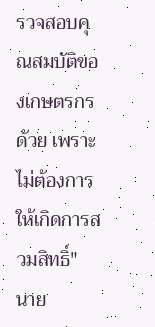รวจสอบคุณสมบัติของเกษตรกรด้วย เพราะไม่ต้องการให้เกิดการสวมสิทธิ์" นาย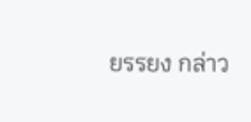ยรรยง กล่าว